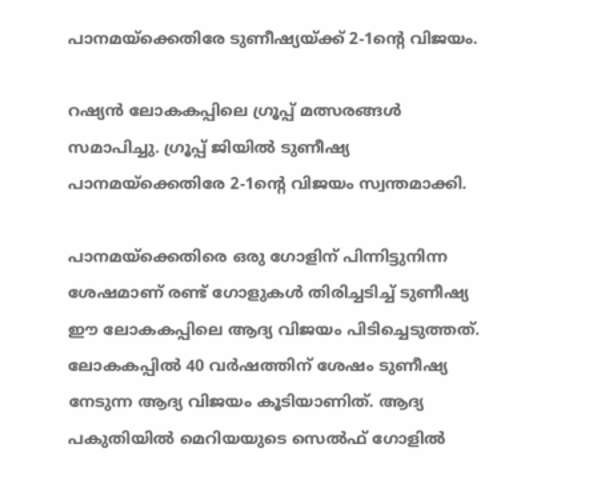പാനമയ്‌ക്കെതിരേ ടുണീഷ്യയ്ക്ക് 2-1ന്റെ വിജയം.

റഷ്യന്‍ ലോകകപ്പിലെ ഗ്രൂപ്പ് മത്സരങ്ങള്‍ സമാപിച്ചു. ഗ്രൂപ്പ് ജിയില്‍ ടുണീഷ്യ പാനമയ്‌ക്കെതിരേ 2-1ന്റെ വിജയം സ്വന്തമാക്കി.

പാനമയ്‌ക്കെതിരെ ഒരു ഗോളിന് പിന്നിട്ടുനിന്ന ശേഷമാണ് രണ്ട് ഗോളുകള്‍ തിരിച്ചടിച്ച് ടുണീഷ്യ ഈ ലോകകപ്പിലെ ആദ്യ വിജയം പിടിച്ചെടുത്തത്. ലോകകപ്പില്‍ 40 വര്‍ഷത്തിന് ശേഷം ടുണീഷ്യ നേടുന്ന ആദ്യ വിജയം കൂടിയാണിത്‌. ആദ്യ പകുതിയില്‍ മെറിയയുടെ സെല്‍ഫ് ഗോളില്‍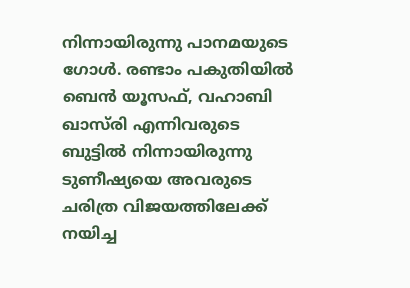നിന്നായിരുന്നു പാനമയുടെ ഗോള്‍. രണ്ടാം പകുതിയില്‍ ബെന്‍ യൂസഫ്, വഹാബി ഖാസ്‌രി എന്നിവരുടെ ബുട്ടില്‍ നിന്നായിരുന്നു ടുണീഷ്യയെ അവരുടെ ചരിത്ര വിജയത്തിലേക്ക് നയിച്ച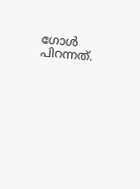ഗോള്‍ പിറന്നത്‌.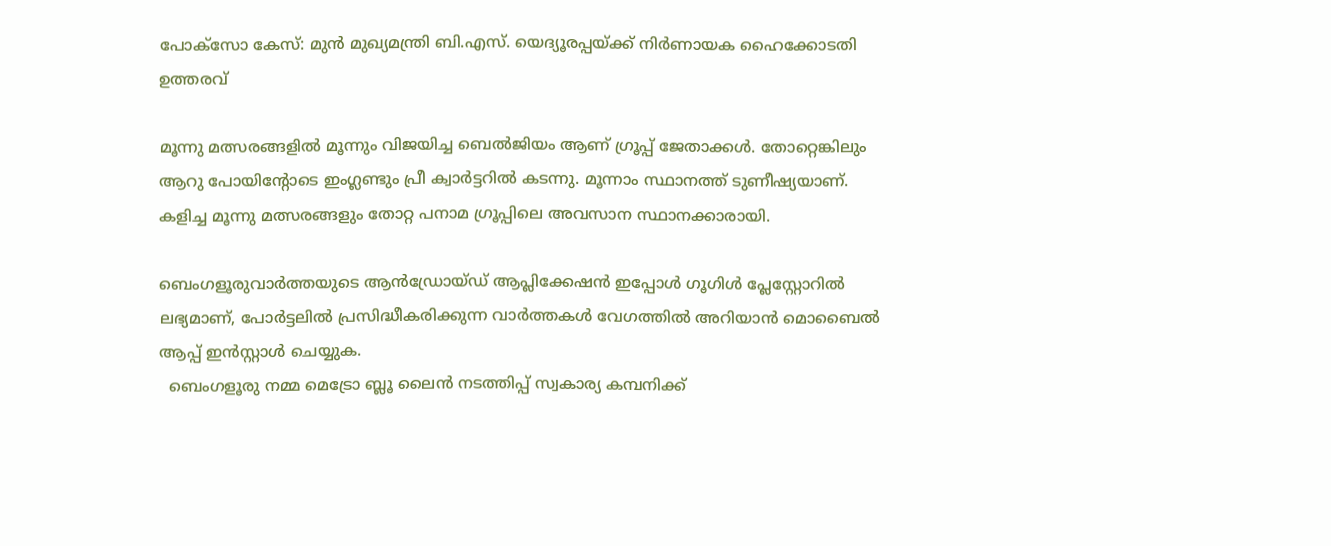പോക്സോ കേസ്: മുൻ മുഖ്യമന്ത്രി ബി.എസ്. യെദ്യൂരപ്പയ്ക്ക് നിർണായക ഹൈക്കോടതി ഉത്തരവ്

മൂന്നു മത്സരങ്ങളില്‍ മൂന്നും വിജയിച്ച ബെല്‍ജിയം ആണ് ഗ്രൂപ്പ് ജേതാക്കള്‍. തോറ്റെങ്കിലും ആറു പോയിന്റോടെ ഇംഗ്ലണ്ടും പ്രീ ക്വാര്‍ട്ടറില്‍ കടന്നു. മൂന്നാം സ്ഥാനത്ത് ടുണീഷ്യയാണ്. കളിച്ച മൂന്നു മത്സരങ്ങളും തോറ്റ പനാമ ഗ്രൂപ്പിലെ അവസാന സ്ഥാനക്കാരായി.

ബെംഗളൂരുവാർത്തയുടെ ആൻഡ്രോയ്ഡ് ആപ്ലിക്കേഷൻ ഇപ്പോൾ ഗൂഗിൾ പ്ലേസ്റ്റോറിൽ ലഭ്യമാണ്, പോർട്ടലിൽ പ്രസിദ്ധീകരിക്കുന്ന വാർത്തകൾ വേഗത്തിൽ അറിയാൻ മൊബൈൽ ആപ്പ് ഇൻസ്റ്റാൾ ചെയ്യുക.
  ബെംഗളൂരു നമ്മ മെട്രോ ബ്ലൂ ലൈൻ നടത്തിപ്പ് സ്വകാര്യ കമ്പനിക്ക്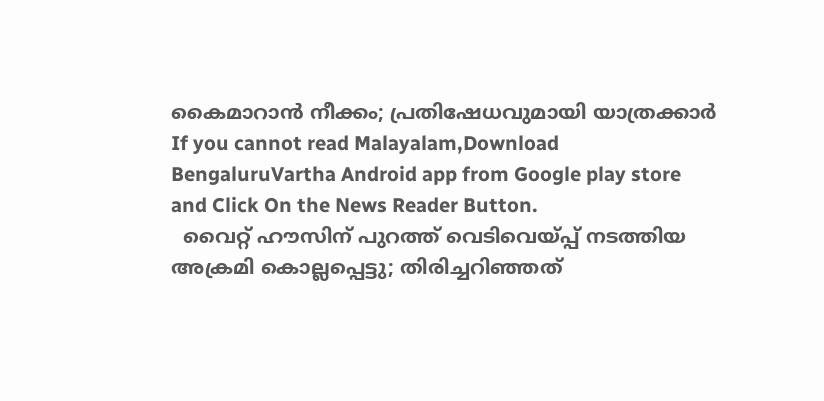കൈമാറാൻ നീക്കം; പ്രതിഷേധവുമായി യാത്രക്കാർ
If you cannot read Malayalam,Download BengaluruVartha Android app from Google play store and Click On the News Reader Button.
  വൈറ്റ് ഹൗസിന് പുറത്ത് വെടിവെയ്പ്പ് നടത്തിയ അക്രമി കൊല്ലപ്പെട്ടു; തിരിച്ചറിഞ്ഞത്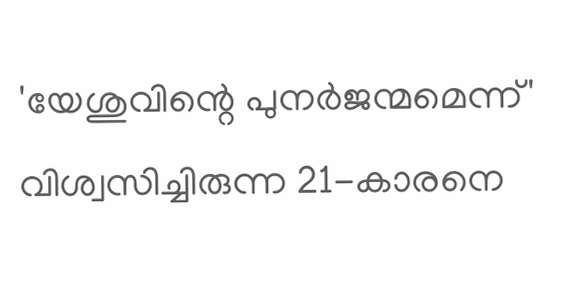'യേശുവിന്റെ പുനർജന്മമെന്ന്' വിശ്വസിച്ചിരുന്ന 21-കാരനെ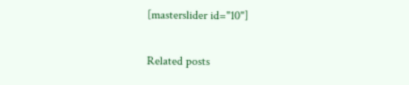[masterslider id="10"]

Related posts